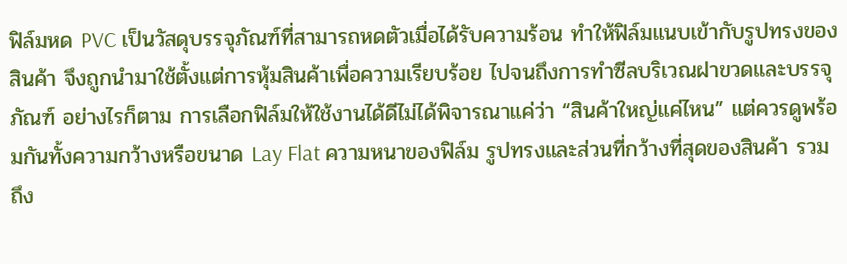ฟิล์มหด PVC เป็นวัสดุบรรจุภัณฑ์ที่สามารถหดตัวเมื่อได้รับความร้อน ทำให้ฟิล์มแนบเข้ากับรูปทรงของสินค้า จึงถูกนำมาใช้ตั้งแต่การหุ้มสินค้าเพื่อความเรียบร้อย ไปจนถึงการทำซีลบริเวณฝาขวดและบรรจุภัณฑ์ อย่างไรก็ตาม การเลือกฟิล์มให้ใช้งานได้ดีไม่ได้พิจารณาแค่ว่า “สินค้าใหญ่แค่ไหน” แต่ควรดูพร้อมกันทั้งความกว้างหรือขนาด Lay Flat ความหนาของฟิล์ม รูปทรงและส่วนที่กว้างที่สุดของสินค้า รวมถึง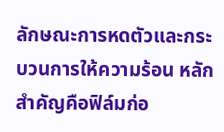ลักษณะการหดตัวและกระบวนการให้ความร้อน หลักสำคัญคือฟิล์มก่อ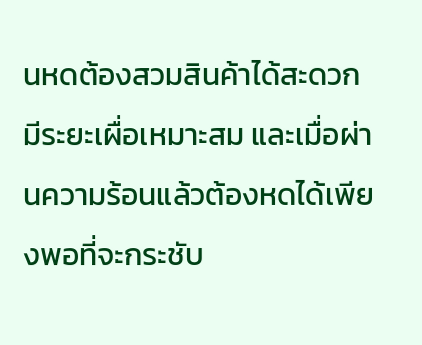นหดต้องสวมสินค้าได้สะดวก มีระยะเผื่อเหมาะสม และเมื่อผ่านความร้อนแล้วต้องหดได้เพียงพอที่จะกระชับ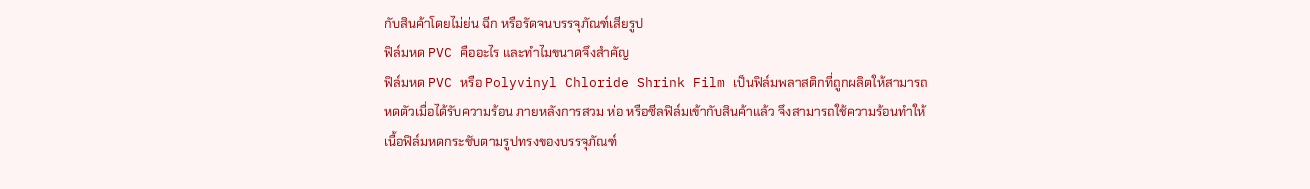กับสินค้าโดยไม่ย่น ฉีก หรือรัดจนบรรจุภัณฑ์เสียรูป
ฟิล์มหด PVC คืออะไร และทำไมขนาดจึงสำคัญ
ฟิล์มหด PVC หรือ Polyvinyl Chloride Shrink Film เป็นฟิล์มพลาสติกที่ถูกผลิตให้สามารถหดตัวเมื่อได้รับความร้อน ภายหลังการสวม ห่อ หรือซีลฟิล์มเข้ากับสินค้าแล้ว จึงสามารถใช้ความร้อนทำให้เนื้อฟิล์มหดกระชับตามรูปทรงของบรรจุภัณฑ์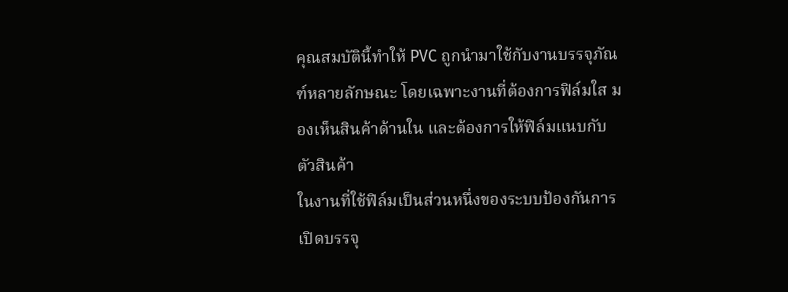คุณสมบัตินี้ทำให้ PVC ถูกนำมาใช้กับงานบรรจุภัณฑ์หลายลักษณะ โดยเฉพาะงานที่ต้องการฟิล์มใส มองเห็นสินค้าด้านใน และต้องการให้ฟิล์มแนบกับตัวสินค้า
ในงานที่ใช้ฟิล์มเป็นส่วนหนึ่งของระบบป้องกันการเปิดบรรจุ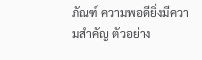ภัณฑ์ ความพอดียิ่งมีความสำคัญ ตัวอย่าง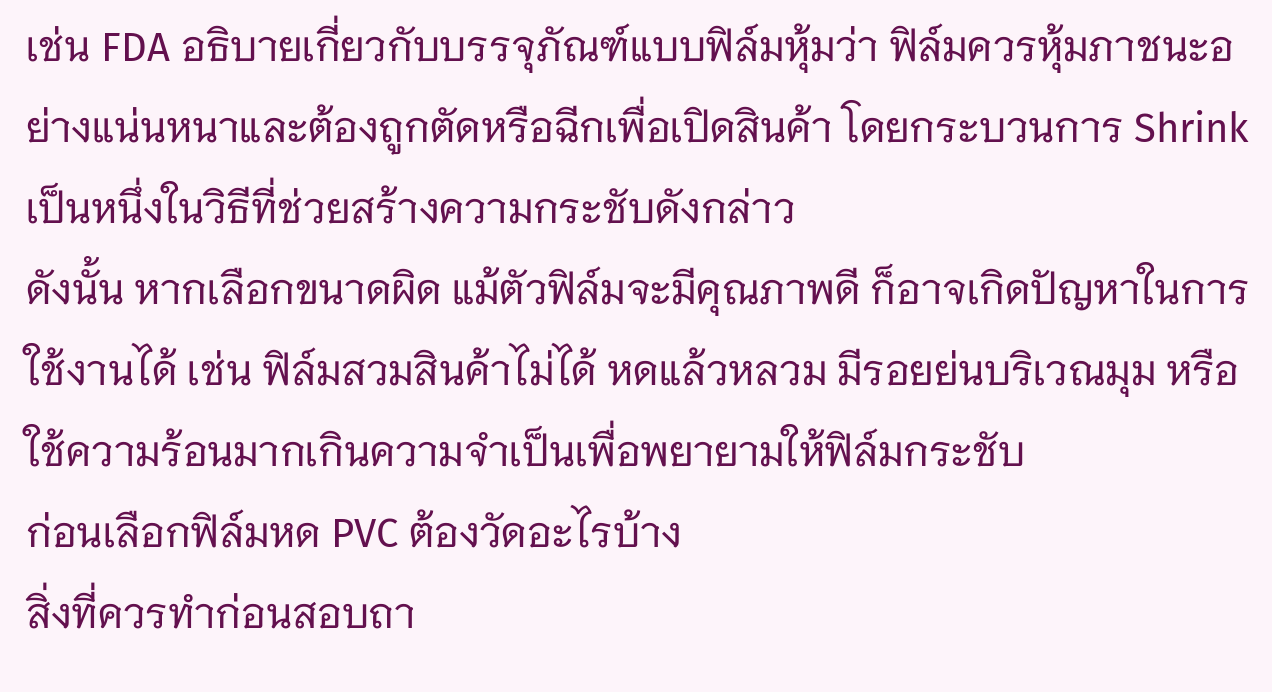เช่น FDA อธิบายเกี่ยวกับบรรจุภัณฑ์แบบฟิล์มหุ้มว่า ฟิล์มควรหุ้มภาชนะอย่างแน่นหนาและต้องถูกตัดหรือฉีกเพื่อเปิดสินค้า โดยกระบวนการ Shrink เป็นหนึ่งในวิธีที่ช่วยสร้างความกระชับดังกล่าว
ดังนั้น หากเลือกขนาดผิด แม้ตัวฟิล์มจะมีคุณภาพดี ก็อาจเกิดปัญหาในการใช้งานได้ เช่น ฟิล์มสวมสินค้าไม่ได้ หดแล้วหลวม มีรอยย่นบริเวณมุม หรือใช้ความร้อนมากเกินความจำเป็นเพื่อพยายามให้ฟิล์มกระชับ
ก่อนเลือกฟิล์มหด PVC ต้องวัดอะไรบ้าง
สิ่งที่ควรทำก่อนสอบถา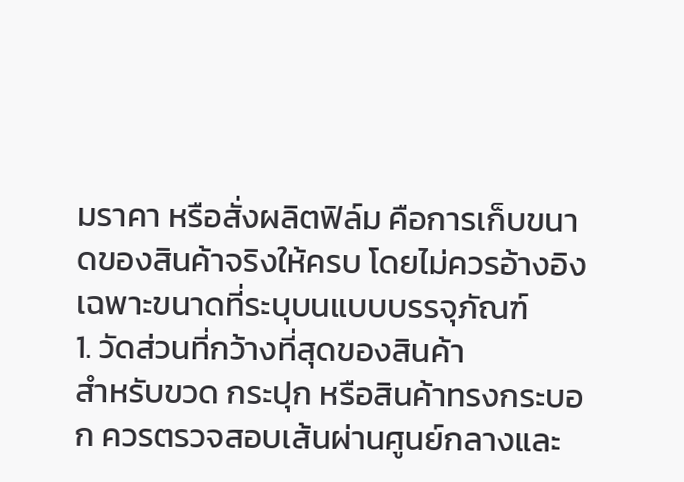มราคา หรือสั่งผลิตฟิล์ม คือการเก็บขนาดของสินค้าจริงให้ครบ โดยไม่ควรอ้างอิงเฉพาะขนาดที่ระบุบนแบบบรรจุภัณฑ์
1. วัดส่วนที่กว้างที่สุดของสินค้า
สำหรับขวด กระปุก หรือสินค้าทรงกระบอก ควรตรวจสอบเส้นผ่านศูนย์กลางและ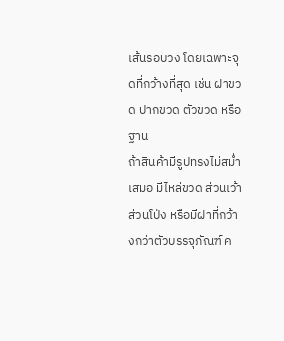เส้นรอบวง โดยเฉพาะจุดที่กว้างที่สุด เช่น ฝาขวด ปากขวด ตัวขวด หรือฐาน
ถ้าสินค้ามีรูปทรงไม่สม่ำเสมอ มีไหล่ขวด ส่วนเว้า ส่วนโป่ง หรือมีฝาที่กว้างกว่าตัวบรรจุภัณฑ์ ค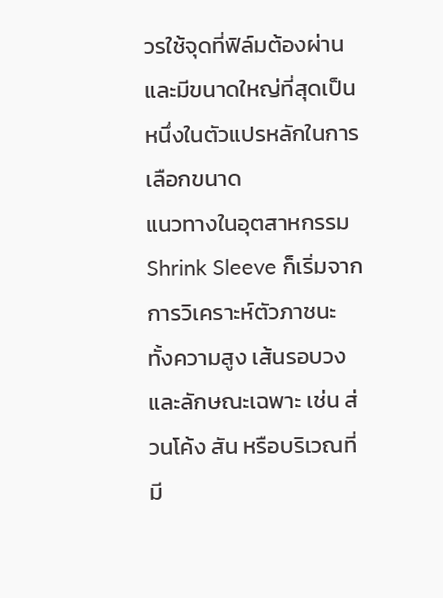วรใช้จุดที่ฟิล์มต้องผ่านและมีขนาดใหญ่ที่สุดเป็นหนึ่งในตัวแปรหลักในการเลือกขนาด
แนวทางในอุตสาหกรรม Shrink Sleeve ก็เริ่มจากการวิเคราะห์ตัวภาชนะ ทั้งความสูง เส้นรอบวง และลักษณะเฉพาะ เช่น ส่วนโค้ง สัน หรือบริเวณที่มี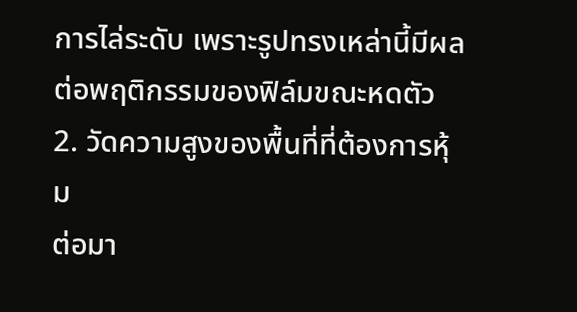การไล่ระดับ เพราะรูปทรงเหล่านี้มีผลต่อพฤติกรรมของฟิล์มขณะหดตัว
2. วัดความสูงของพื้นที่ที่ต้องการหุ้ม
ต่อมา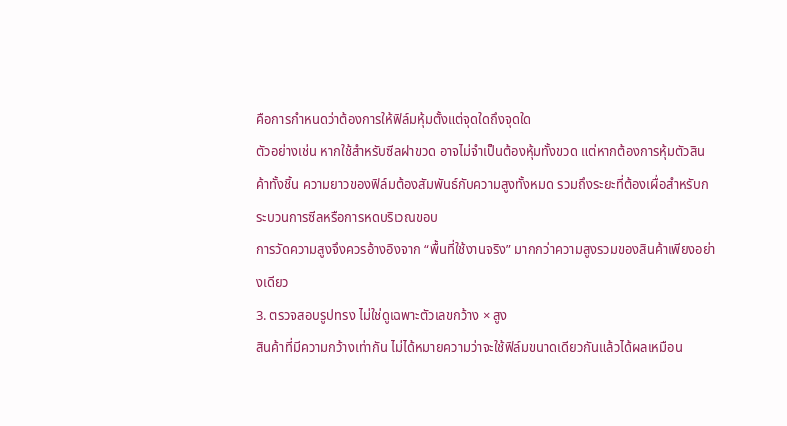คือการกำหนดว่าต้องการให้ฟิล์มหุ้มตั้งแต่จุดใดถึงจุดใด
ตัวอย่างเช่น หากใช้สำหรับซีลฝาขวด อาจไม่จำเป็นต้องหุ้มทั้งขวด แต่หากต้องการหุ้มตัวสินค้าทั้งชิ้น ความยาวของฟิล์มต้องสัมพันธ์กับความสูงทั้งหมด รวมถึงระยะที่ต้องเผื่อสำหรับกระบวนการซีลหรือการหดบริเวณขอบ
การวัดความสูงจึงควรอ้างอิงจาก “พื้นที่ใช้งานจริง” มากกว่าความสูงรวมของสินค้าเพียงอย่างเดียว
3. ตรวจสอบรูปทรง ไม่ใช่ดูเฉพาะตัวเลขกว้าง × สูง
สินค้าที่มีความกว้างเท่ากัน ไม่ได้หมายความว่าจะใช้ฟิล์มขนาดเดียวกันแล้วได้ผลเหมือน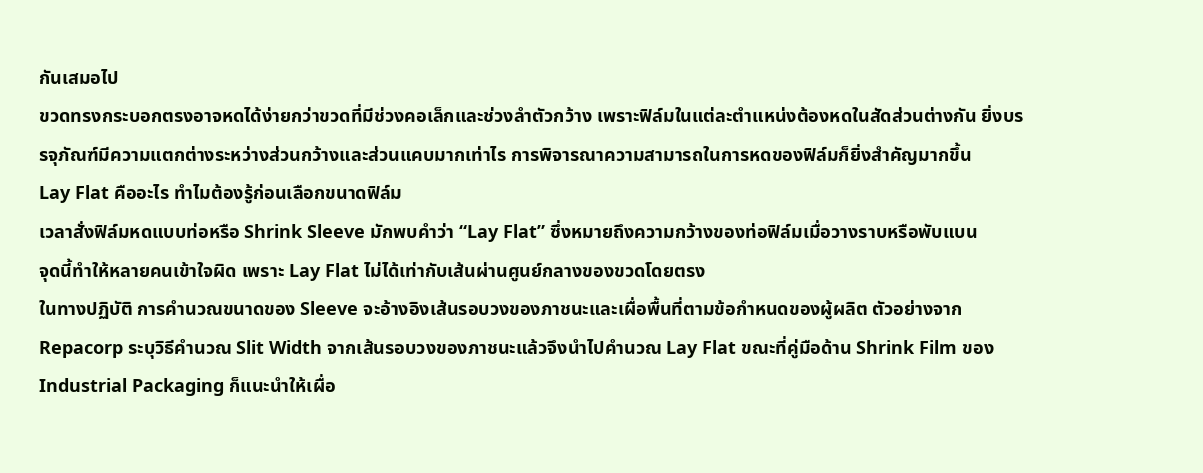กันเสมอไป
ขวดทรงกระบอกตรงอาจหดได้ง่ายกว่าขวดที่มีช่วงคอเล็กและช่วงลำตัวกว้าง เพราะฟิล์มในแต่ละตำแหน่งต้องหดในสัดส่วนต่างกัน ยิ่งบรรจุภัณฑ์มีความแตกต่างระหว่างส่วนกว้างและส่วนแคบมากเท่าไร การพิจารณาความสามารถในการหดของฟิล์มก็ยิ่งสำคัญมากขึ้น
Lay Flat คืออะไร ทำไมต้องรู้ก่อนเลือกขนาดฟิล์ม
เวลาสั่งฟิล์มหดแบบท่อหรือ Shrink Sleeve มักพบคำว่า “Lay Flat” ซึ่งหมายถึงความกว้างของท่อฟิล์มเมื่อวางราบหรือพับแบน
จุดนี้ทำให้หลายคนเข้าใจผิด เพราะ Lay Flat ไม่ได้เท่ากับเส้นผ่านศูนย์กลางของขวดโดยตรง
ในทางปฏิบัติ การคำนวณขนาดของ Sleeve จะอ้างอิงเส้นรอบวงของภาชนะและเผื่อพื้นที่ตามข้อกำหนดของผู้ผลิต ตัวอย่างจาก Repacorp ระบุวิธีคำนวณ Slit Width จากเส้นรอบวงของภาชนะแล้วจึงนำไปคำนวณ Lay Flat ขณะที่คู่มือด้าน Shrink Film ของ Industrial Packaging ก็แนะนำให้เผื่อ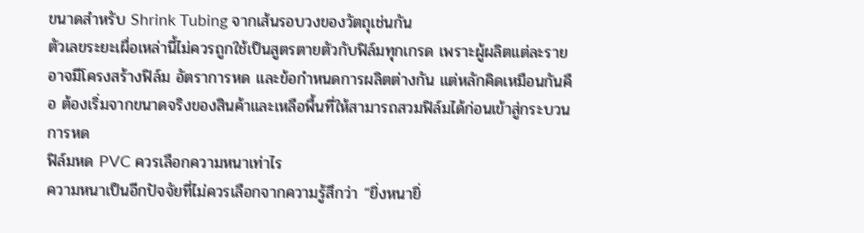ขนาดสำหรับ Shrink Tubing จากเส้นรอบวงของวัตถุเช่นกัน
ตัวเลขระยะเผื่อเหล่านี้ไม่ควรถูกใช้เป็นสูตรตายตัวกับฟิล์มทุกเกรด เพราะผู้ผลิตแต่ละรายอาจมีโครงสร้างฟิล์ม อัตราการหด และข้อกำหนดการผลิตต่างกัน แต่หลักคิดเหมือนกันคือ ต้องเริ่มจากขนาดจริงของสินค้าและเหลือพื้นที่ให้สามารถสวมฟิล์มได้ก่อนเข้าสู่กระบวนการหด
ฟิล์มหด PVC ควรเลือกความหนาเท่าไร
ความหนาเป็นอีกปัจจัยที่ไม่ควรเลือกจากความรู้สึกว่า “ยิ่งหนายิ่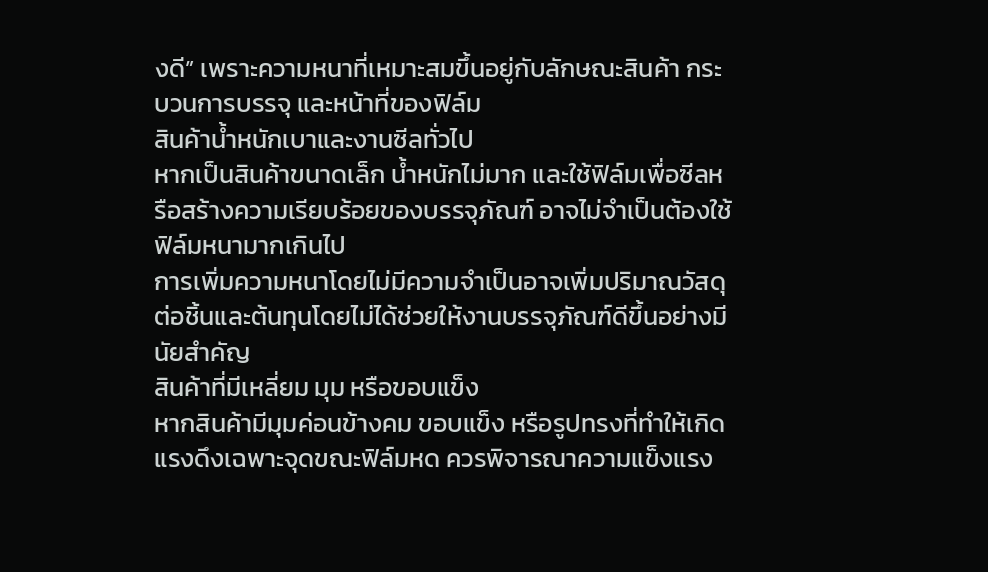งดี” เพราะความหนาที่เหมาะสมขึ้นอยู่กับลักษณะสินค้า กระบวนการบรรจุ และหน้าที่ของฟิล์ม
สินค้าน้ำหนักเบาและงานซีลทั่วไป
หากเป็นสินค้าขนาดเล็ก น้ำหนักไม่มาก และใช้ฟิล์มเพื่อซีลหรือสร้างความเรียบร้อยของบรรจุภัณฑ์ อาจไม่จำเป็นต้องใช้ฟิล์มหนามากเกินไป
การเพิ่มความหนาโดยไม่มีความจำเป็นอาจเพิ่มปริมาณวัสดุต่อชิ้นและต้นทุนโดยไม่ได้ช่วยให้งานบรรจุภัณฑ์ดีขึ้นอย่างมีนัยสำคัญ
สินค้าที่มีเหลี่ยม มุม หรือขอบแข็ง
หากสินค้ามีมุมค่อนข้างคม ขอบแข็ง หรือรูปทรงที่ทำให้เกิดแรงดึงเฉพาะจุดขณะฟิล์มหด ควรพิจารณาความแข็งแรง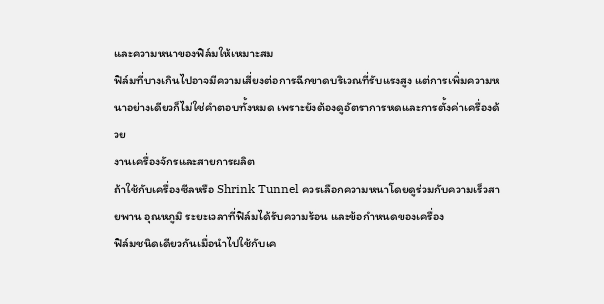และความหนาของฟิล์มให้เหมาะสม
ฟิล์มที่บางเกินไปอาจมีความเสี่ยงต่อการฉีกขาดบริเวณที่รับแรงสูง แต่การเพิ่มความหนาอย่างเดียวก็ไม่ใช่คำตอบทั้งหมด เพราะยังต้องดูอัตราการหดและการตั้งค่าเครื่องด้วย
งานเครื่องจักรและสายการผลิต
ถ้าใช้กับเครื่องซีลหรือ Shrink Tunnel ควรเลือกความหนาโดยดูร่วมกับความเร็วสายพาน อุณหภูมิ ระยะเวลาที่ฟิล์มได้รับความร้อน และข้อกำหนดของเครื่อง
ฟิล์มชนิดเดียวกันเมื่อนำไปใช้กับเค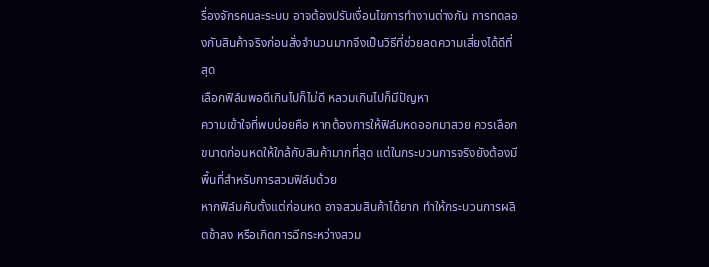รื่องจักรคนละระบบ อาจต้องปรับเงื่อนไขการทำงานต่างกัน การทดลองกับสินค้าจริงก่อนสั่งจำนวนมากจึงเป็นวิธีที่ช่วยลดความเสี่ยงได้ดีที่สุด
เลือกฟิล์มพอดีเกินไปก็ไม่ดี หลวมเกินไปก็มีปัญหา
ความเข้าใจที่พบบ่อยคือ หากต้องการให้ฟิล์มหดออกมาสวย ควรเลือกขนาดก่อนหดให้ใกล้กับสินค้ามากที่สุด แต่ในกระบวนการจริงยังต้องมีพื้นที่สำหรับการสวมฟิล์มด้วย
หากฟิล์มคับตั้งแต่ก่อนหด อาจสวมสินค้าได้ยาก ทำให้กระบวนการผลิตช้าลง หรือเกิดการฉีกระหว่างสวม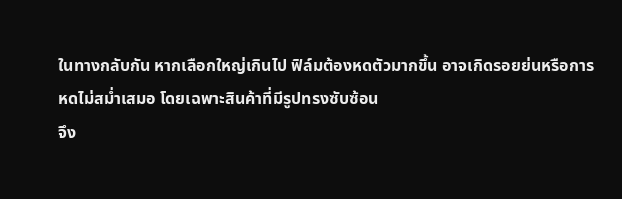ในทางกลับกัน หากเลือกใหญ่เกินไป ฟิล์มต้องหดตัวมากขึ้น อาจเกิดรอยย่นหรือการหดไม่สม่ำเสมอ โดยเฉพาะสินค้าที่มีรูปทรงซับซ้อน
จึง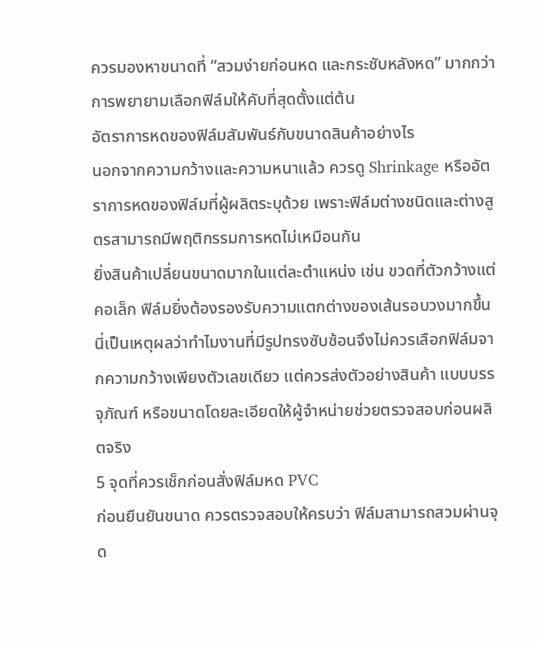ควรมองหาขนาดที่ “สวมง่ายก่อนหด และกระชับหลังหด” มากกว่าการพยายามเลือกฟิล์มให้คับที่สุดตั้งแต่ต้น
อัตราการหดของฟิล์มสัมพันธ์กับขนาดสินค้าอย่างไร
นอกจากความกว้างและความหนาแล้ว ควรดู Shrinkage หรืออัตราการหดของฟิล์มที่ผู้ผลิตระบุด้วย เพราะฟิล์มต่างชนิดและต่างสูตรสามารถมีพฤติกรรมการหดไม่เหมือนกัน
ยิ่งสินค้าเปลี่ยนขนาดมากในแต่ละตำแหน่ง เช่น ขวดที่ตัวกว้างแต่คอเล็ก ฟิล์มยิ่งต้องรองรับความแตกต่างของเส้นรอบวงมากขึ้น
นี่เป็นเหตุผลว่าทำไมงานที่มีรูปทรงซับซ้อนจึงไม่ควรเลือกฟิล์มจากความกว้างเพียงตัวเลขเดียว แต่ควรส่งตัวอย่างสินค้า แบบบรรจุภัณฑ์ หรือขนาดโดยละเอียดให้ผู้จำหน่ายช่วยตรวจสอบก่อนผลิตจริง
5 จุดที่ควรเช็กก่อนสั่งฟิล์มหด PVC
ก่อนยืนยันขนาด ควรตรวจสอบให้ครบว่า ฟิล์มสามารถสวมผ่านจุด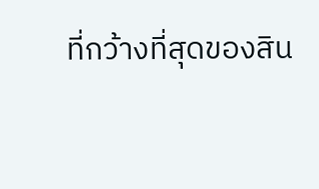ที่กว้างที่สุดของสิน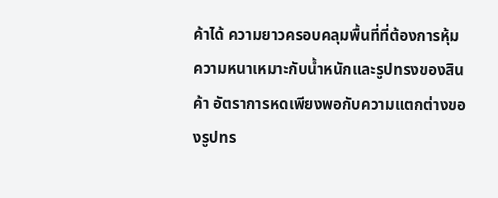ค้าได้ ความยาวครอบคลุมพื้นที่ที่ต้องการหุ้ม ความหนาเหมาะกับน้ำหนักและรูปทรงของสินค้า อัตราการหดเพียงพอกับความแตกต่างของรูปทร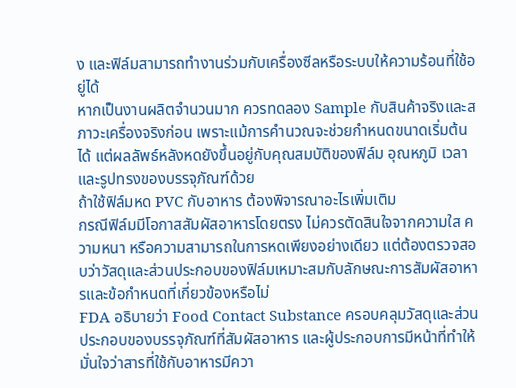ง และฟิล์มสามารถทำงานร่วมกับเครื่องซีลหรือระบบให้ความร้อนที่ใช้อยู่ได้
หากเป็นงานผลิตจำนวนมาก ควรทดลอง Sample กับสินค้าจริงและสภาวะเครื่องจริงก่อน เพราะแม้การคำนวณจะช่วยกำหนดขนาดเริ่มต้นได้ แต่ผลลัพธ์หลังหดยังขึ้นอยู่กับคุณสมบัติของฟิล์ม อุณหภูมิ เวลา และรูปทรงของบรรจุภัณฑ์ด้วย
ถ้าใช้ฟิล์มหด PVC กับอาหาร ต้องพิจารณาอะไรเพิ่มเติม
กรณีฟิล์มมีโอกาสสัมผัสอาหารโดยตรง ไม่ควรตัดสินใจจากความใส ความหนา หรือความสามารถในการหดเพียงอย่างเดียว แต่ต้องตรวจสอบว่าวัสดุและส่วนประกอบของฟิล์มเหมาะสมกับลักษณะการสัมผัสอาหารและข้อกำหนดที่เกี่ยวข้องหรือไม่
FDA อธิบายว่า Food Contact Substance ครอบคลุมวัสดุและส่วนประกอบของบรรจุภัณฑ์ที่สัมผัสอาหาร และผู้ประกอบการมีหน้าที่ทำให้มั่นใจว่าสารที่ใช้กับอาหารมีควา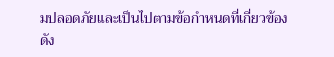มปลอดภัยและเป็นไปตามข้อกำหนดที่เกี่ยวข้อง
ดัง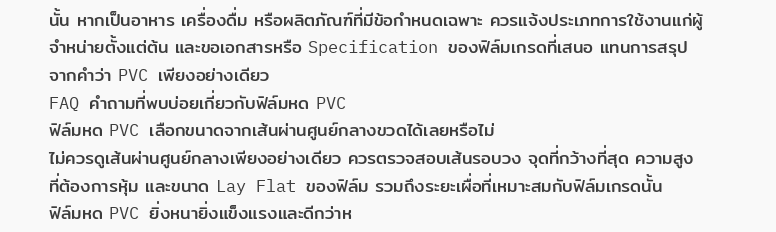นั้น หากเป็นอาหาร เครื่องดื่ม หรือผลิตภัณฑ์ที่มีข้อกำหนดเฉพาะ ควรแจ้งประเภทการใช้งานแก่ผู้จำหน่ายตั้งแต่ต้น และขอเอกสารหรือ Specification ของฟิล์มเกรดที่เสนอ แทนการสรุปจากคำว่า PVC เพียงอย่างเดียว
FAQ คำถามที่พบบ่อยเกี่ยวกับฟิล์มหด PVC
ฟิล์มหด PVC เลือกขนาดจากเส้นผ่านศูนย์กลางขวดได้เลยหรือไม่
ไม่ควรดูเส้นผ่านศูนย์กลางเพียงอย่างเดียว ควรตรวจสอบเส้นรอบวง จุดที่กว้างที่สุด ความสูงที่ต้องการหุ้ม และขนาด Lay Flat ของฟิล์ม รวมถึงระยะเผื่อที่เหมาะสมกับฟิล์มเกรดนั้น
ฟิล์มหด PVC ยิ่งหนายิ่งแข็งแรงและดีกว่าห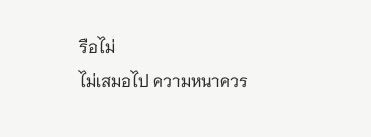รือไม่
ไม่เสมอไป ความหนาควร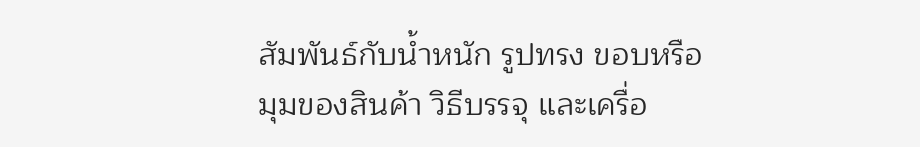สัมพันธ์กับน้ำหนัก รูปทรง ขอบหรือมุมของสินค้า วิธีบรรจุ และเครื่อ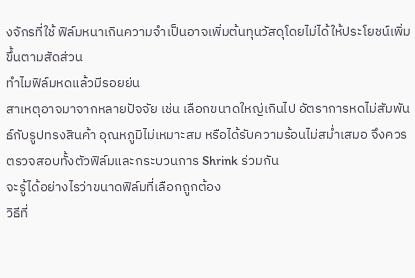งจักรที่ใช้ ฟิล์มหนาเกินความจำเป็นอาจเพิ่มต้นทุนวัสดุโดยไม่ได้ให้ประโยชน์เพิ่มขึ้นตามสัดส่วน
ทำไมฟิล์มหดแล้วมีรอยย่น
สาเหตุอาจมาจากหลายปัจจัย เช่น เลือกขนาดใหญ่เกินไป อัตราการหดไม่สัมพันธ์กับรูปทรงสินค้า อุณหภูมิไม่เหมาะสม หรือได้รับความร้อนไม่สม่ำเสมอ จึงควรตรวจสอบทั้งตัวฟิล์มและกระบวนการ Shrink ร่วมกัน
จะรู้ได้อย่างไรว่าขนาดฟิล์มที่เลือกถูกต้อง
วิธีที่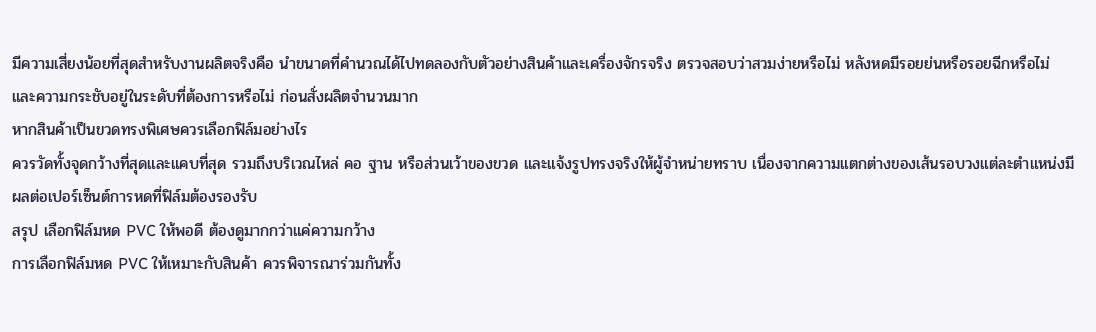มีความเสี่ยงน้อยที่สุดสำหรับงานผลิตจริงคือ นำขนาดที่คำนวณได้ไปทดลองกับตัวอย่างสินค้าและเครื่องจักรจริง ตรวจสอบว่าสวมง่ายหรือไม่ หลังหดมีรอยย่นหรือรอยฉีกหรือไม่ และความกระชับอยู่ในระดับที่ต้องการหรือไม่ ก่อนสั่งผลิตจำนวนมาก
หากสินค้าเป็นขวดทรงพิเศษควรเลือกฟิล์มอย่างไร
ควรวัดทั้งจุดกว้างที่สุดและแคบที่สุด รวมถึงบริเวณไหล่ คอ ฐาน หรือส่วนเว้าของขวด และแจ้งรูปทรงจริงให้ผู้จำหน่ายทราบ เนื่องจากความแตกต่างของเส้นรอบวงแต่ละตำแหน่งมีผลต่อเปอร์เซ็นต์การหดที่ฟิล์มต้องรองรับ
สรุป เลือกฟิล์มหด PVC ให้พอดี ต้องดูมากกว่าแค่ความกว้าง
การเลือกฟิล์มหด PVC ให้เหมาะกับสินค้า ควรพิจารณาร่วมกันทั้ง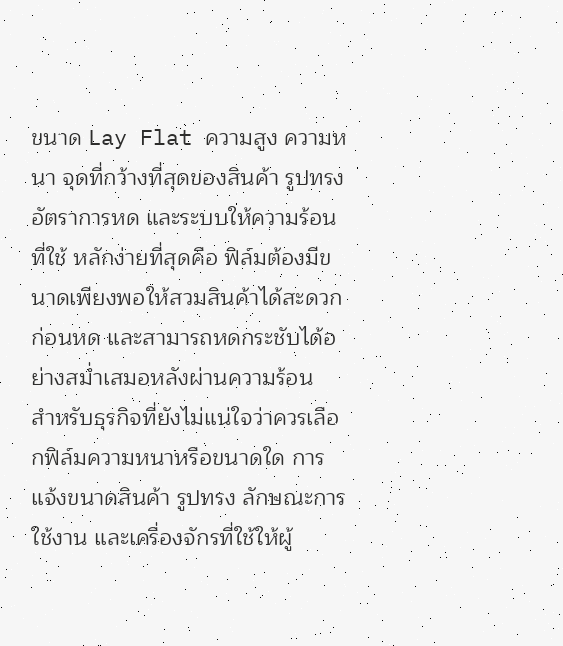ขนาด Lay Flat ความสูง ความหนา จุดที่กว้างที่สุดของสินค้า รูปทรง อัตราการหด และระบบให้ความร้อนที่ใช้ หลักง่ายที่สุดคือ ฟิล์มต้องมีขนาดเพียงพอให้สวมสินค้าได้สะดวกก่อนหด และสามารถหดกระชับได้อย่างสม่ำเสมอหลังผ่านความร้อน
สำหรับธุรกิจที่ยังไม่แน่ใจว่าควรเลือกฟิล์มความหนาหรือขนาดใด การแจ้งขนาดสินค้า รูปทรง ลักษณะการใช้งาน และเครื่องจักรที่ใช้ให้ผู้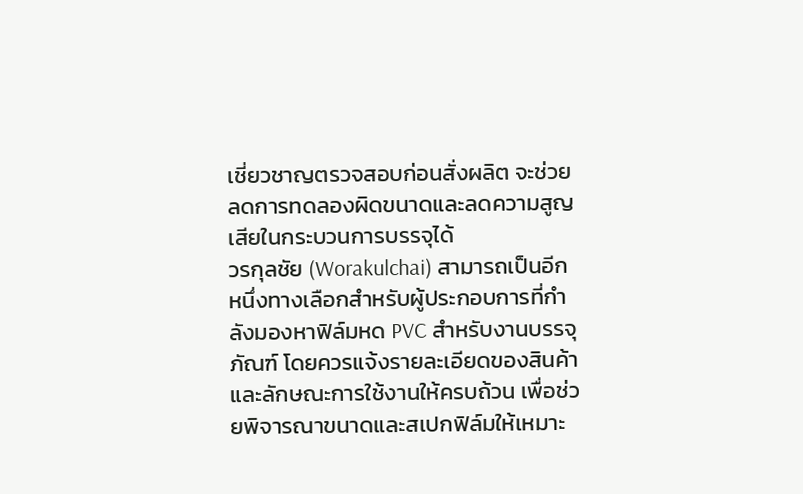เชี่ยวชาญตรวจสอบก่อนสั่งผลิต จะช่วยลดการทดลองผิดขนาดและลดความสูญเสียในกระบวนการบรรจุได้
วรกุลชัย (Worakulchai) สามารถเป็นอีกหนึ่งทางเลือกสำหรับผู้ประกอบการที่กำลังมองหาฟิล์มหด PVC สำหรับงานบรรจุภัณฑ์ โดยควรแจ้งรายละเอียดของสินค้าและลักษณะการใช้งานให้ครบถ้วน เพื่อช่วยพิจารณาขนาดและสเปกฟิล์มให้เหมาะ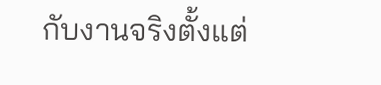กับงานจริงตั้งแต่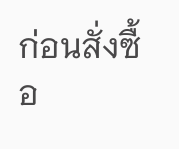ก่อนสั่งซื้อ